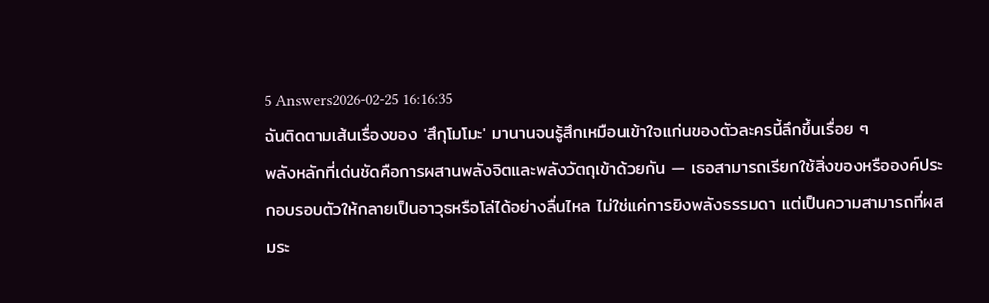5 Answers2026-02-25 16:16:35
ฉันติดตามเส้นเรื่องของ 'สึกุโมโมะ' มานานจนรู้สึกเหมือนเข้าใจแก่นของตัวละครนี้ลึกขึ้นเรื่อย ๆ
พลังหลักที่เด่นชัดคือการผสานพลังจิตและพลังวัตถุเข้าด้วยกัน — เธอสามารถเรียกใช้สิ่งของหรือองค์ประกอบรอบตัวให้กลายเป็นอาวุธหรือโล่ได้อย่างลื่นไหล ไม่ใช่แค่การยิงพลังธรรมดา แต่เป็นความสามารถที่ผสมระ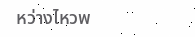หว่างไหวพ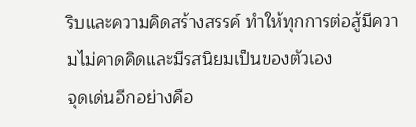ริบและความคิดสร้างสรรค์ ทำให้ทุกการต่อสู้มีความไม่คาดคิดและมีรสนิยมเป็นของตัวเอง
จุดเด่นอีกอย่างคือ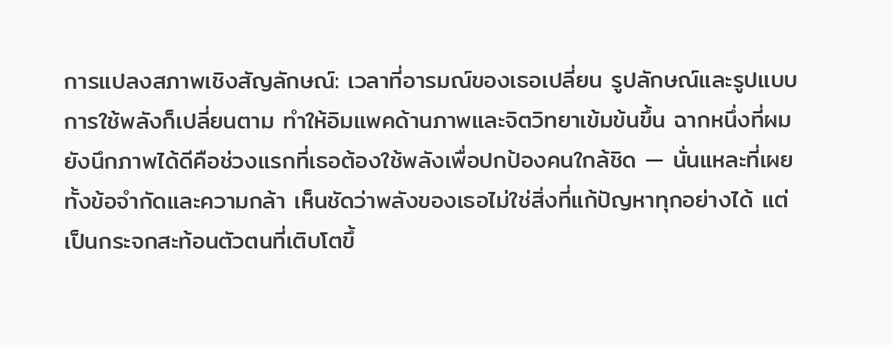การแปลงสภาพเชิงสัญลักษณ์: เวลาที่อารมณ์ของเธอเปลี่ยน รูปลักษณ์และรูปแบบการใช้พลังก็เปลี่ยนตาม ทำให้อิมแพคด้านภาพและจิตวิทยาเข้มข้นขึ้น ฉากหนึ่งที่ผมยังนึกภาพได้ดีคือช่วงแรกที่เธอต้องใช้พลังเพื่อปกป้องคนใกล้ชิด — นั่นแหละที่เผยทั้งข้อจำกัดและความกล้า เห็นชัดว่าพลังของเธอไม่ใช่สิ่งที่แก้ปัญหาทุกอย่างได้ แต่เป็นกระจกสะท้อนตัวตนที่เติบโตขึ้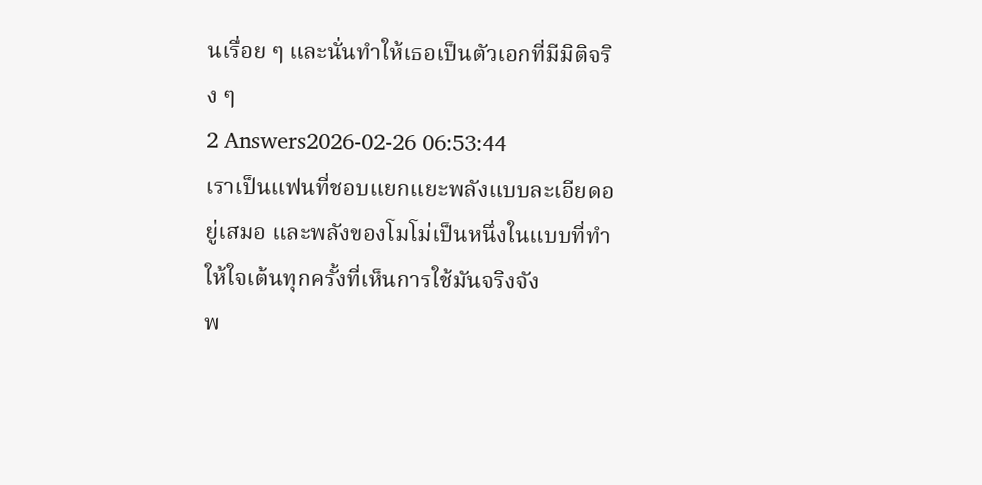นเรื่อย ๆ และนั่นทำให้เธอเป็นตัวเอกที่มีมิติจริง ๆ
2 Answers2026-02-26 06:53:44
เราเป็นแฟนที่ชอบแยกแยะพลังแบบละเอียดอยู่เสมอ และพลังของโมโม่เป็นหนึ่งในแบบที่ทำให้ใจเต้นทุกครั้งที่เห็นการใช้มันจริงจัง
พ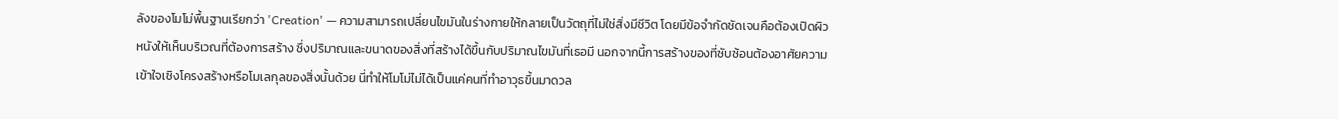ลังของโมโม่พื้นฐานเรียกว่า 'Creation' — ความสามารถเปลี่ยนไขมันในร่างกายให้กลายเป็นวัตถุที่ไม่ใช่สิ่งมีชีวิต โดยมีข้อจำกัดชัดเจนคือต้องเปิดผิวหนังให้เห็นบริเวณที่ต้องการสร้าง ซึ่งปริมาณและขนาดของสิ่งที่สร้างได้ขึ้นกับปริมาณไขมันที่เธอมี นอกจากนี้การสร้างของที่ซับซ้อนต้องอาศัยความเข้าใจเชิงโครงสร้างหรือโมเลกุลของสิ่งนั้นด้วย นี่ทำให้โมโม่ไม่ได้เป็นแค่คนที่ทำอาวุธขึ้นมาดวล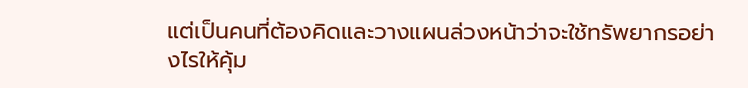แต่เป็นคนที่ต้องคิดและวางแผนล่วงหน้าว่าจะใช้ทรัพยากรอย่างไรให้คุ้ม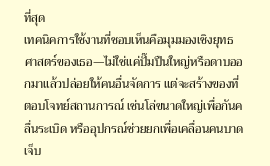ที่สุด
เทคนิคการใช้งานที่ชอบเห็นคือมุมมองเชิงยุทธศาสตร์ของเธอ—ไม่ใช่แค่ปั๊มปืนใหญ่หรือดาบออกมาแล้วปล่อยให้คนอื่นจัดการ แต่จะสร้างของที่ตอบโจทย์สถานการณ์ เช่นโล่ขนาดใหญ่เพื่อกันคลื่นระเบิด หรืออุปกรณ์ช่วยยกเพื่อเคลื่อนคนบาดเจ็บ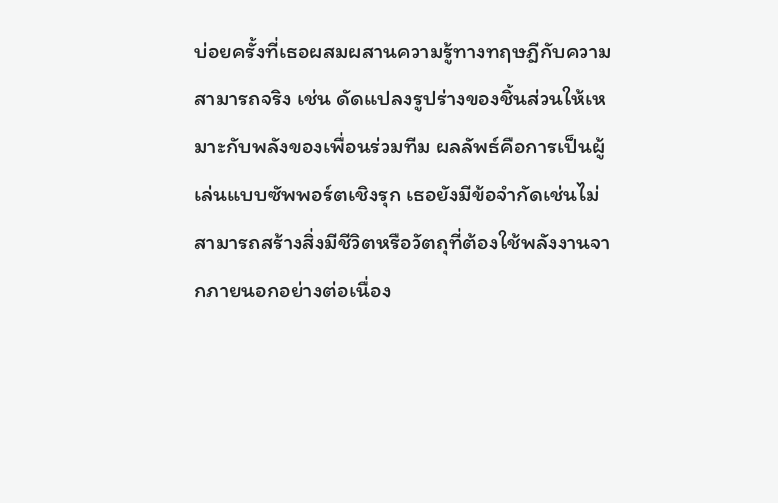บ่อยครั้งที่เธอผสมผสานความรู้ทางทฤษฎีกับความสามารถจริง เช่น ดัดแปลงรูปร่างของชิ้นส่วนให้เหมาะกับพลังของเพื่อนร่วมทีม ผลลัพธ์คือการเป็นผู้เล่นแบบซัพพอร์ตเชิงรุก เธอยังมีข้อจำกัดเช่นไม่สามารถสร้างสิ่งมีชีวิตหรือวัตถุที่ต้องใช้พลังงานจากภายนอกอย่างต่อเนื่อง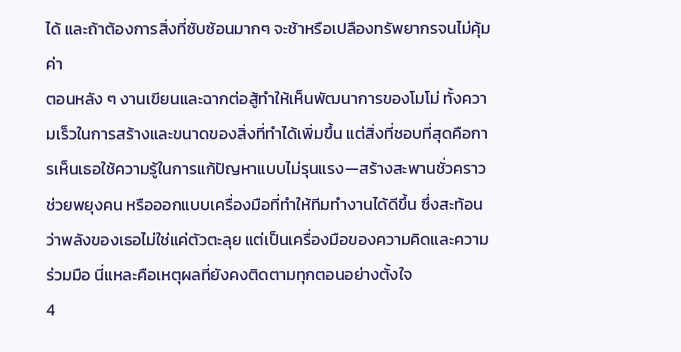ได้ และถ้าต้องการสิ่งที่ซับซ้อนมากๆ จะช้าหรือเปลืองทรัพยากรจนไม่คุ้มค่า
ตอนหลัง ๆ งานเขียนและฉากต่อสู้ทำให้เห็นพัฒนาการของโมโม่ ทั้งความเร็วในการสร้างและขนาดของสิ่งที่ทำได้เพิ่มขึ้น แต่สิ่งที่ชอบที่สุดคือการเห็นเธอใช้ความรู้ในการแก้ปัญหาแบบไม่รุนแรง—สร้างสะพานชั่วคราว ช่วยพยุงคน หรือออกแบบเครื่องมือที่ทำให้ทีมทำงานได้ดีขึ้น ซึ่งสะท้อนว่าพลังของเธอไม่ใช่แค่ตัวตะลุย แต่เป็นเครื่องมือของความคิดและความร่วมมือ นี่แหละคือเหตุผลที่ยังคงติดตามทุกตอนอย่างตั้งใจ
4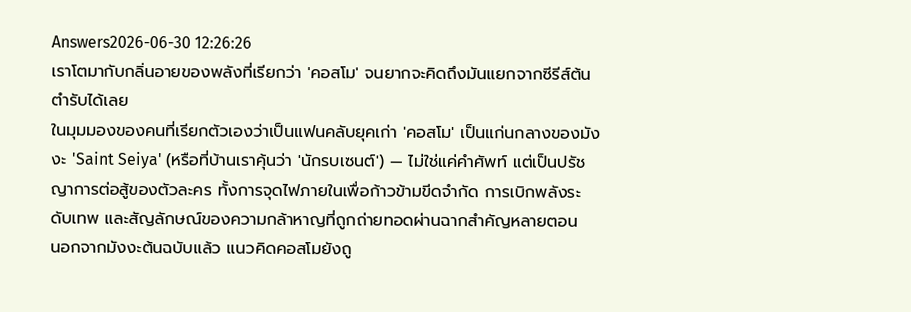Answers2026-06-30 12:26:26
เราโตมากับกลิ่นอายของพลังที่เรียกว่า 'คอสโม' จนยากจะคิดถึงมันแยกจากซีรีส์ต้นตำรับได้เลย
ในมุมมองของคนที่เรียกตัวเองว่าเป็นแฟนคลับยุคเก่า 'คอสโม' เป็นแก่นกลางของมังงะ 'Saint Seiya' (หรือที่บ้านเราคุ้นว่า 'นักรบเซนต์') — ไม่ใช่แค่คำศัพท์ แต่เป็นปรัชญาการต่อสู้ของตัวละคร ทั้งการจุดไฟภายในเพื่อก้าวข้ามขีดจำกัด การเบิกพลังระดับเทพ และสัญลักษณ์ของความกล้าหาญที่ถูกถ่ายทอดผ่านฉากสำคัญหลายตอน
นอกจากมังงะต้นฉบับแล้ว แนวคิดคอสโมยังถู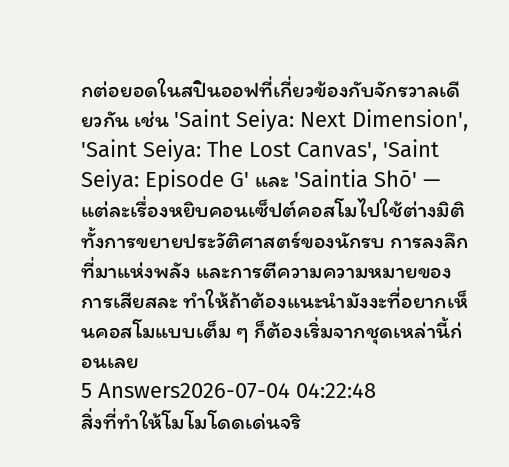กต่อยอดในสปินออฟที่เกี่ยวข้องกับจักรวาลเดียวกัน เช่น 'Saint Seiya: Next Dimension', 'Saint Seiya: The Lost Canvas', 'Saint Seiya: Episode G' และ 'Saintia Shō' — แต่ละเรื่องหยิบคอนเซ็ปต์คอสโมไปใช้ต่างมิติ ทั้งการขยายประวัติศาสตร์ของนักรบ การลงลึกที่มาแห่งพลัง และการตีความความหมายของการเสียสละ ทำให้ถ้าต้องแนะนำมังงะที่อยากเห็นคอสโมแบบเต็ม ๆ ก็ต้องเริ่มจากชุดเหล่านี้ก่อนเลย
5 Answers2026-07-04 04:22:48
สิ่งที่ทำให้โมโมโดดเด่นจริ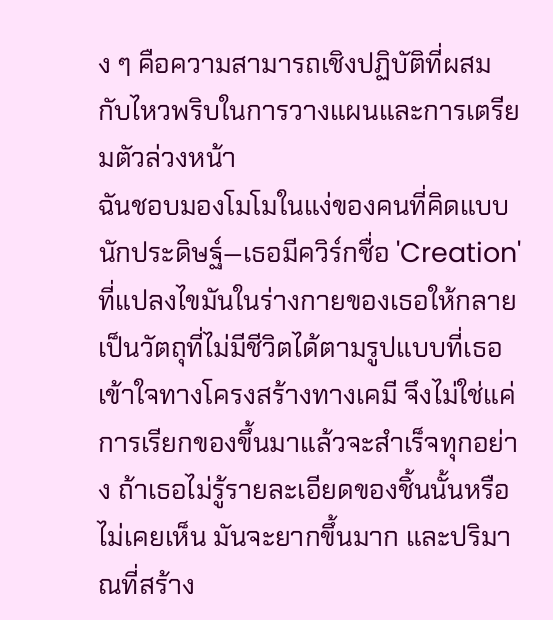ง ๆ คือความสามารถเชิงปฏิบัติที่ผสมกับไหวพริบในการวางแผนและการเตรียมตัวล่วงหน้า
ฉันชอบมองโมโมในแง่ของคนที่คิดแบบนักประดิษฐ์—เธอมีควิร์กชื่อ 'Creation' ที่แปลงไขมันในร่างกายของเธอให้กลายเป็นวัตถุที่ไม่มีชีวิตได้ตามรูปแบบที่เธอเข้าใจทางโครงสร้างทางเคมี จึงไม่ใช่แค่การเรียกของขึ้นมาแล้วจะสำเร็จทุกอย่าง ถ้าเธอไม่รู้รายละเอียดของชิ้นนั้นหรือไม่เคยเห็น มันจะยากขึ้นมาก และปริมาณที่สร้าง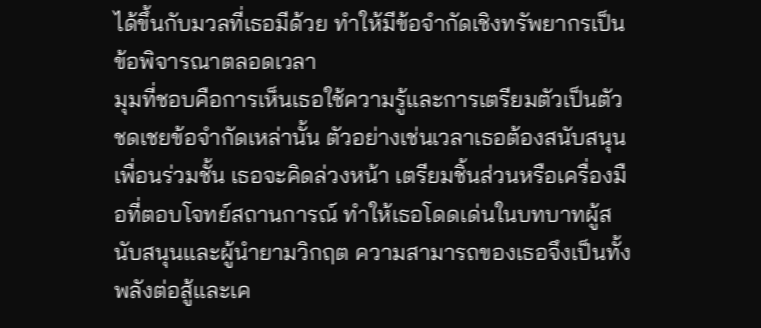ได้ขึ้นกับมวลที่เธอมีด้วย ทำให้มีข้อจำกัดเชิงทรัพยากรเป็นข้อพิจารณาตลอดเวลา
มุมที่ชอบคือการเห็นเธอใช้ความรู้และการเตรียมตัวเป็นตัวชดเชยข้อจำกัดเหล่านั้น ตัวอย่างเช่นเวลาเธอต้องสนับสนุนเพื่อนร่วมชั้น เธอจะคิดล่วงหน้า เตรียมชิ้นส่วนหรือเครื่องมือที่ตอบโจทย์สถานการณ์ ทำให้เธอโดดเด่นในบทบาทผู้สนับสนุนและผู้นำยามวิกฤต ความสามารถของเธอจึงเป็นทั้งพลังต่อสู้และเค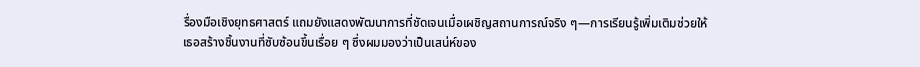รื่องมือเชิงยุทธศาสตร์ แถมยังแสดงพัฒนาการที่ชัดเจนเมื่อเผชิญสถานการณ์จริง ๆ—การเรียนรู้เพิ่มเติมช่วยให้เธอสร้างชิ้นงานที่ซับซ้อนขึ้นเรื่อย ๆ ซึ่งผมมองว่าเป็นเสน่ห์ของ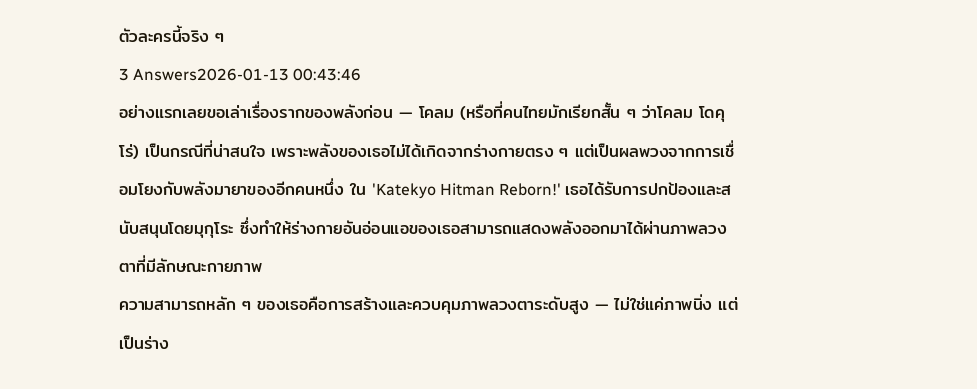ตัวละครนี้จริง ๆ
3 Answers2026-01-13 00:43:46
อย่างแรกเลยขอเล่าเรื่องรากของพลังก่อน — โคลม (หรือที่คนไทยมักเรียกสั้น ๆ ว่าโคลม โดคุโร่) เป็นกรณีที่น่าสนใจ เพราะพลังของเธอไม่ได้เกิดจากร่างกายตรง ๆ แต่เป็นผลพวงจากการเชื่อมโยงกับพลังมายาของอีกคนหนึ่ง ใน 'Katekyo Hitman Reborn!' เธอได้รับการปกป้องและสนับสนุนโดยมุกุโระ ซึ่งทำให้ร่างกายอันอ่อนแอของเธอสามารถแสดงพลังออกมาได้ผ่านภาพลวงตาที่มีลักษณะกายภาพ
ความสามารถหลัก ๆ ของเธอคือการสร้างและควบคุมภาพลวงตาระดับสูง — ไม่ใช่แค่ภาพนิ่ง แต่เป็นร่าง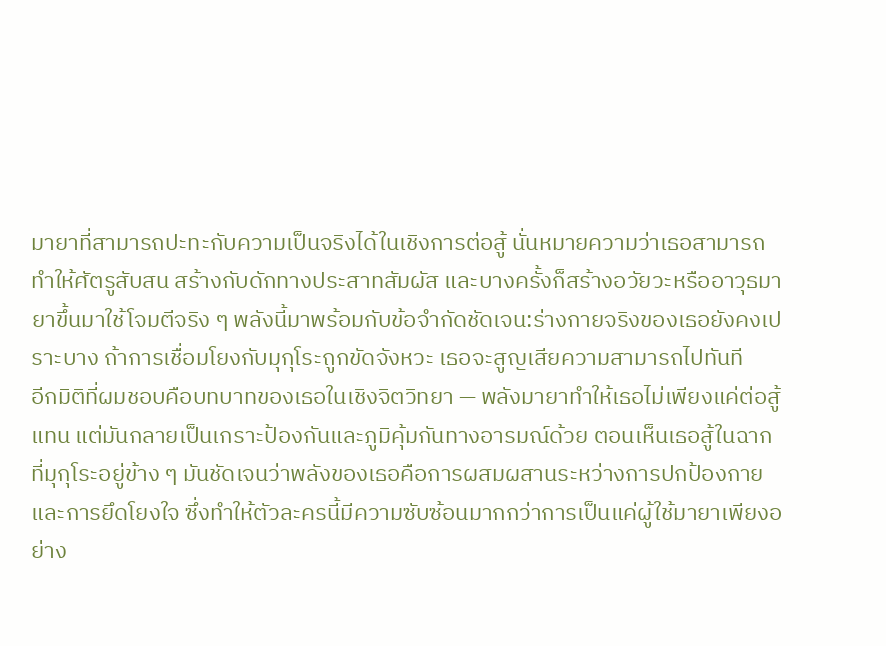มายาที่สามารถปะทะกับความเป็นจริงได้ในเชิงการต่อสู้ นั่นหมายความว่าเธอสามารถทำให้ศัตรูสับสน สร้างกับดักทางประสาทสัมผัส และบางครั้งก็สร้างอวัยวะหรืออาวุธมายาขึ้นมาใช้โจมตีจริง ๆ พลังนี้มาพร้อมกับข้อจำกัดชัดเจน:ร่างกายจริงของเธอยังคงเปราะบาง ถ้าการเชื่อมโยงกับมุกุโระถูกขัดจังหวะ เธอจะสูญเสียความสามารถไปทันที
อีกมิติที่ผมชอบคือบทบาทของเธอในเชิงจิตวิทยา — พลังมายาทำให้เธอไม่เพียงแค่ต่อสู้แทน แต่มันกลายเป็นเกราะป้องกันและภูมิคุ้มกันทางอารมณ์ด้วย ตอนเห็นเธอสู้ในฉากที่มุกุโระอยู่ข้าง ๆ มันชัดเจนว่าพลังของเธอคือการผสมผสานระหว่างการปกป้องกายและการยึดโยงใจ ซึ่งทำให้ตัวละครนี้มีความซับซ้อนมากกว่าการเป็นแค่ผู้ใช้มายาเพียงอย่าง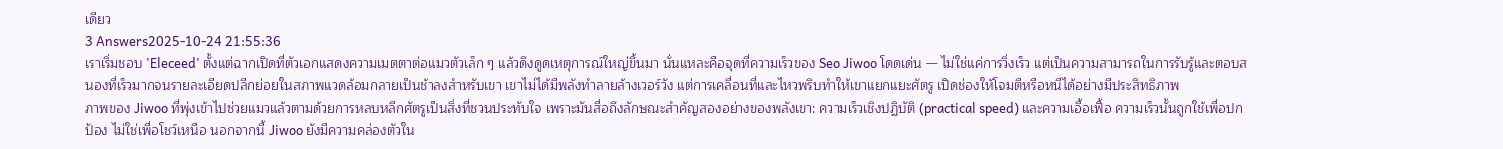เดียว
3 Answers2025-10-24 21:55:36
เราเริ่มชอบ 'Eleceed' ตั้งแต่ฉากเปิดที่ตัวเอกแสดงความเมตตาต่อแมวตัวเล็ก ๆ แล้วดึงดูดเหตุการณ์ใหญ่ขึ้นมา นั่นแหละคือจุดที่ความเร็วของ Seo Jiwoo โดดเด่น — ไม่ใช่แค่การวิ่งเร็ว แต่เป็นความสามารถในการรับรู้และตอบสนองที่เร็วมากจนรายละเอียดปลีกย่อยในสภาพแวดล้อมกลายเป็นช้าลงสำหรับเขา เขาไม่ได้มีพลังทำลายล้างเวอร์วัง แต่การเคลื่อนที่และไหวพริบทำให้เขาแยกแยะศัตรู เปิดช่องให้โจมตีหรือหนีได้อย่างมีประสิทธิภาพ
ภาพของ Jiwoo ที่พุ่งเข้าไปช่วยแมวแล้วตามด้วยการหลบหลีกศัตรูเป็นสิ่งที่ชวนประทับใจ เพราะมันสื่อถึงลักษณะสำคัญสองอย่างของพลังเขา: ความเร็วเชิงปฏิบัติ (practical speed) และความเอื้อเฟื้อ ความเร็วนั้นถูกใช้เพื่อปกป้อง ไม่ใช่เพื่อโชว์เหนือ นอกจากนี้ Jiwoo ยังมีความคล่องตัวใน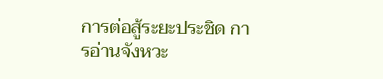การต่อสู้ระยะประชิด การอ่านจังหวะ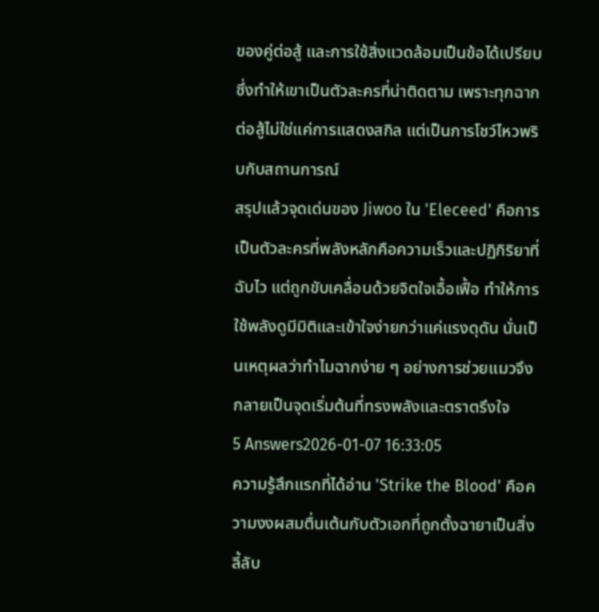ของคู่ต่อสู้ และการใช้สิ่งแวดล้อมเป็นข้อได้เปรียบ ซึ่งทำให้เขาเป็นตัวละครที่น่าติดตาม เพราะทุกฉากต่อสู้ไม่ใช่แค่การแสดงสกิล แต่เป็นการโชว์ไหวพริบกับสถานการณ์
สรุปแล้วจุดเด่นของ Jiwoo ใน 'Eleceed' คือการเป็นตัวละครที่พลังหลักคือความเร็วและปฏิกิริยาที่ฉับไว แต่ถูกขับเคลื่อนด้วยจิตใจเอื้อเฟื้อ ทำให้การใช้พลังดูมีมิติและเข้าใจง่ายกว่าแค่แรงดุดัน นั่นเป็นเหตุผลว่าทำไมฉากง่าย ๆ อย่างการช่วยแมวจึงกลายเป็นจุดเริ่มต้นที่ทรงพลังและตราตรึงใจ
5 Answers2026-01-07 16:33:05
ความรู้สึกแรกที่ได้อ่าน 'Strike the Blood' คือความงงผสมตื่นเต้นกับตัวเอกที่ถูกตั้งฉายาเป็นสิ่งลี้ลับ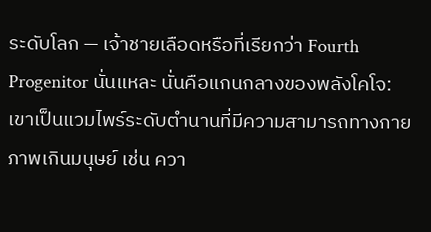ระดับโลก — เจ้าชายเลือดหรือที่เรียกว่า Fourth Progenitor นั่นแหละ นั่นคือแกนกลางของพลังโคโจ: เขาเป็นแวมไพร์ระดับตำนานที่มีความสามารถทางกายภาพเกินมนุษย์ เช่น ควา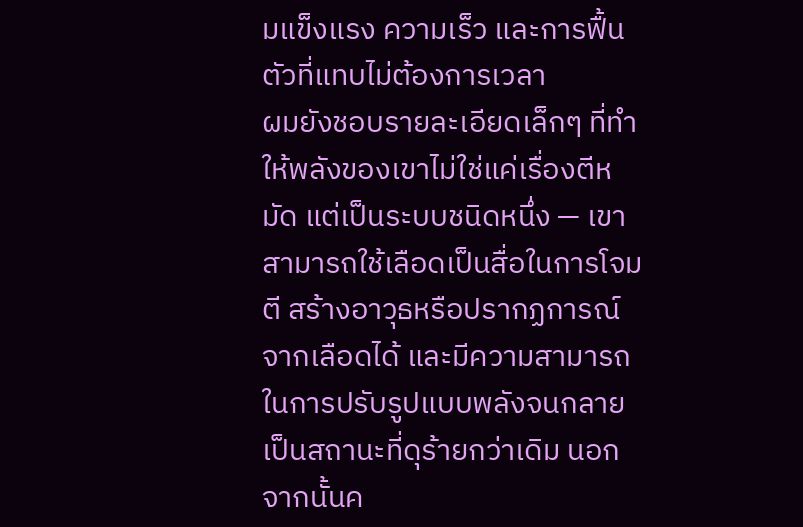มแข็งแรง ความเร็ว และการฟื้นตัวที่แทบไม่ต้องการเวลา
ผมยังชอบรายละเอียดเล็กๆ ที่ทำให้พลังของเขาไม่ใช่แค่เรื่องตีหมัด แต่เป็นระบบชนิดหนึ่ง — เขาสามารถใช้เลือดเป็นสื่อในการโจมตี สร้างอาวุธหรือปรากฏการณ์จากเลือดได้ และมีความสามารถในการปรับรูปแบบพลังจนกลายเป็นสถานะที่ดุร้ายกว่าเดิม นอกจากนั้นค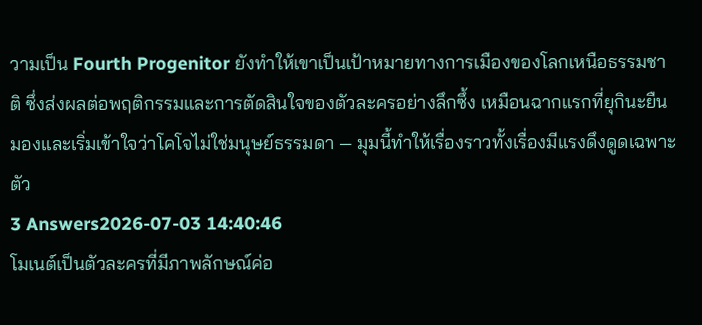วามเป็น Fourth Progenitor ยังทำให้เขาเป็นเป้าหมายทางการเมืองของโลกเหนือธรรมชาติ ซึ่งส่งผลต่อพฤติกรรมและการตัดสินใจของตัวละครอย่างลึกซึ้ง เหมือนฉากแรกที่ยุกินะยืนมองและเริ่มเข้าใจว่าโคโจไม่ใช่มนุษย์ธรรมดา — มุมนี้ทำให้เรื่องราวทั้งเรื่องมีแรงดึงดูดเฉพาะตัว
3 Answers2026-07-03 14:40:46
โมเนต์เป็นตัวละครที่มีภาพลักษณ์ค่อ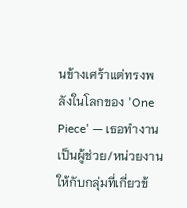นข้างเศร้าแต่ทรงพลังในโลกของ 'One Piece' — เธอทำงานเป็นผู้ช่วย/หน่วยงานให้กับกลุ่มที่เกี่ยวข้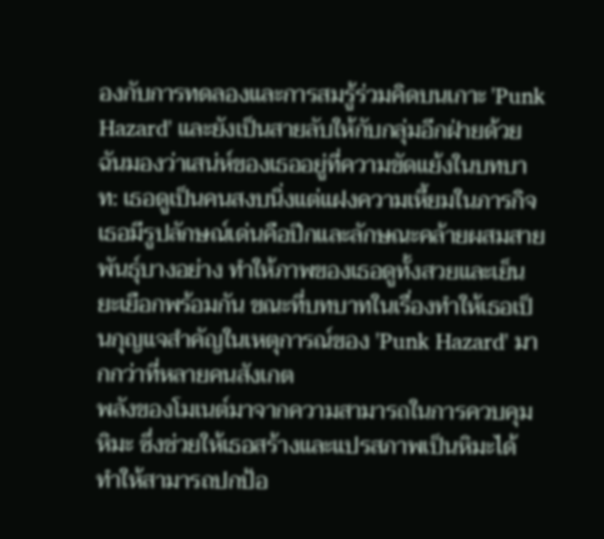องกับการทดลองและการสมรู้ร่วมคิดบนเกาะ 'Punk Hazard' และยังเป็นสายลับให้กับกลุ่มอีกฝ่ายด้วย
ฉันมองว่าเสน่ห์ของเธออยู่ที่ความขัดแย้งในบทบาท: เธอดูเป็นคนสงบนิ่งแต่แฝงความเหี้ยมในภารกิจเธอมีรูปลักษณ์เด่นคือปีกและลักษณะคล้ายผสมสายพันธุ์บางอย่าง ทำให้ภาพของเธอดูทั้งสวยและเย็นยะเยือกพร้อมกัน ขณะที่บทบาทในเรื่องทำให้เธอเป็นกุญแจสำคัญในเหตุการณ์ของ 'Punk Hazard' มากกว่าที่หลายคนสังเกต
พลังของโมเนต์มาจากความสามารถในการควบคุมหิมะ ซึ่งช่วยให้เธอสร้างและแปรสภาพเป็นหิมะได้ ทำให้สามารถปกป้อ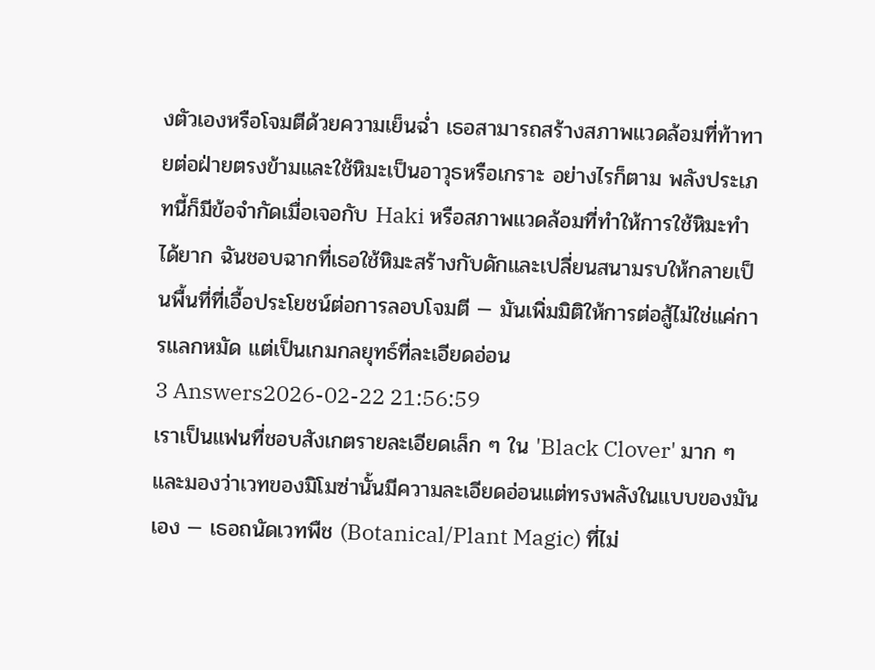งตัวเองหรือโจมตีด้วยความเย็นฉ่ำ เธอสามารถสร้างสภาพแวดล้อมที่ท้าทายต่อฝ่ายตรงข้ามและใช้หิมะเป็นอาวุธหรือเกราะ อย่างไรก็ตาม พลังประเภทนี้ก็มีข้อจำกัดเมื่อเจอกับ Haki หรือสภาพแวดล้อมที่ทำให้การใช้หิมะทำได้ยาก ฉันชอบฉากที่เธอใช้หิมะสร้างกับดักและเปลี่ยนสนามรบให้กลายเป็นพื้นที่ที่เอื้อประโยชน์ต่อการลอบโจมตี — มันเพิ่มมิติให้การต่อสู้ไม่ใช่แค่การแลกหมัด แต่เป็นเกมกลยุทธ์ที่ละเอียดอ่อน
3 Answers2026-02-22 21:56:59
เราเป็นแฟนที่ชอบสังเกตรายละเอียดเล็ก ๆ ใน 'Black Clover' มาก ๆ และมองว่าเวทของมิโมซ่านั้นมีความละเอียดอ่อนแต่ทรงพลังในแบบของมันเอง — เธอถนัดเวทพืช (Botanical/Plant Magic) ที่ไม่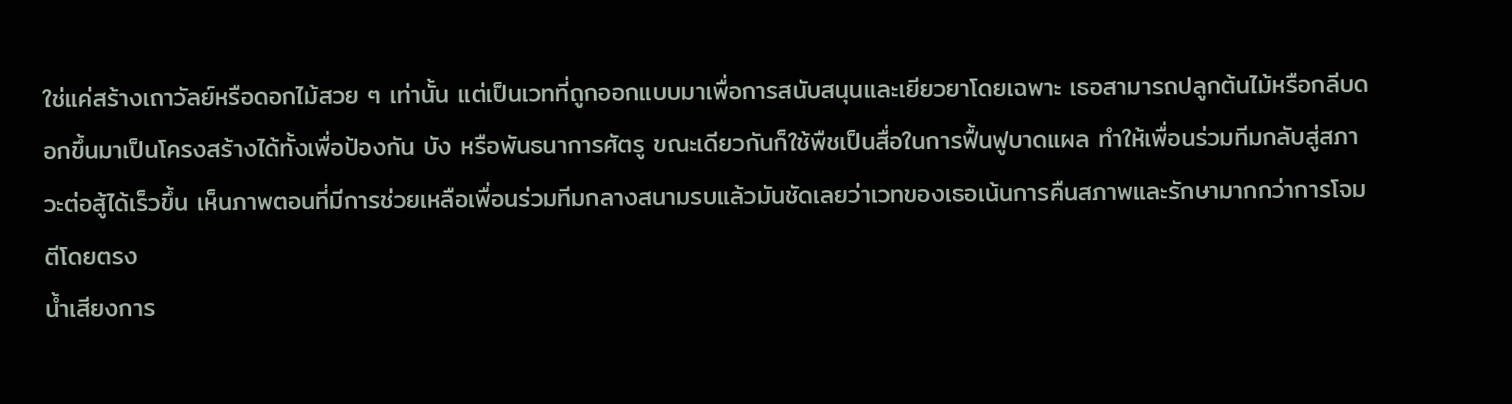ใช่แค่สร้างเถาวัลย์หรือดอกไม้สวย ๆ เท่านั้น แต่เป็นเวทที่ถูกออกแบบมาเพื่อการสนับสนุนและเยียวยาโดยเฉพาะ เธอสามารถปลูกต้นไม้หรือกลีบดอกขึ้นมาเป็นโครงสร้างได้ทั้งเพื่อป้องกัน บัง หรือพันธนาการศัตรู ขณะเดียวกันก็ใช้พืชเป็นสื่อในการฟื้นฟูบาดแผล ทำให้เพื่อนร่วมทีมกลับสู่สภาวะต่อสู้ได้เร็วขึ้น เห็นภาพตอนที่มีการช่วยเหลือเพื่อนร่วมทีมกลางสนามรบแล้วมันชัดเลยว่าเวทของเธอเน้นการคืนสภาพและรักษามากกว่าการโจมตีโดยตรง
น้ำเสียงการ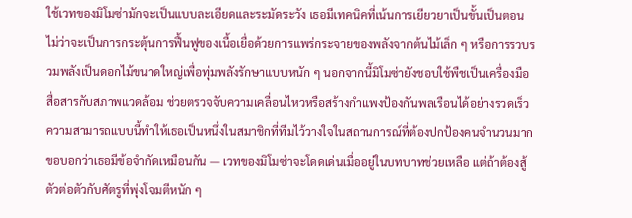ใช้เวทของมิโมซ่ามักจะเป็นแบบละเอียดและระมัดระวัง เธอมีเทคนิคที่เน้นการเยียวยาเป็นขั้นเป็นตอน ไม่ว่าจะเป็นการกระตุ้นการฟื้นฟูของเนื้อเยื่อด้วยการแพร่กระจายของพลังจากต้นไม้เล็ก ๆ หรือการรวบรวมพลังเป็นดอกไม้ขนาดใหญ่เพื่อทุ่มพลังรักษาแบบหนัก ๆ นอกจากนี้มิโมซ่ายังชอบใช้พืชเป็นเครื่องมือสื่อสารกับสภาพแวดล้อม ช่วยตรวจจับความเคลื่อนไหวหรือสร้างกำแพงป้องกันพลเรือนได้อย่างรวดเร็ว ความสามารถแบบนี้ทำให้เธอเป็นหนึ่งในสมาชิกที่ทีมไว้วางใจในสถานการณ์ที่ต้องปกป้องคนจำนวนมาก
ขอบอกว่าเธอมีข้อจำกัดเหมือนกัน — เวทของมิโมซ่าจะโดดเด่นเมื่ออยู่ในบทบาทช่วยเหลือ แต่ถ้าต้องสู้ตัวต่อตัวกับศัตรูที่พุ่งโจมตีหนัก ๆ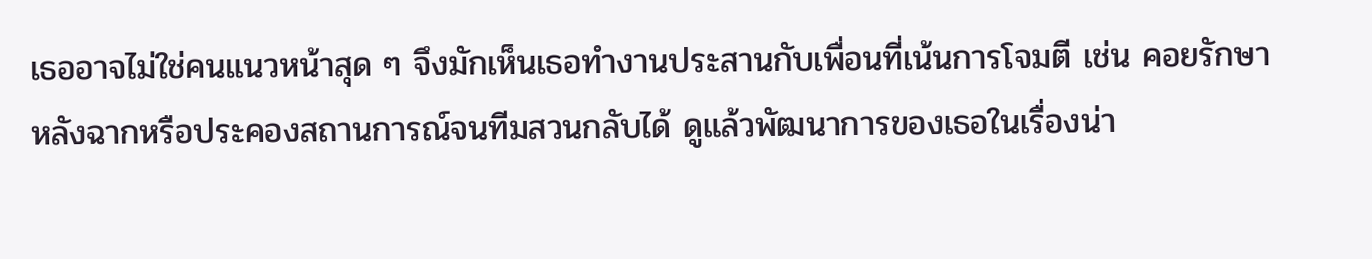เธออาจไม่ใช่คนแนวหน้าสุด ๆ จึงมักเห็นเธอทำงานประสานกับเพื่อนที่เน้นการโจมตี เช่น คอยรักษาหลังฉากหรือประคองสถานการณ์จนทีมสวนกลับได้ ดูแล้วพัฒนาการของเธอในเรื่องน่า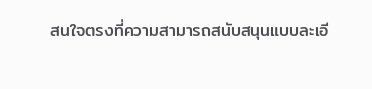สนใจตรงที่ความสามารถสนับสนุนแบบละเอี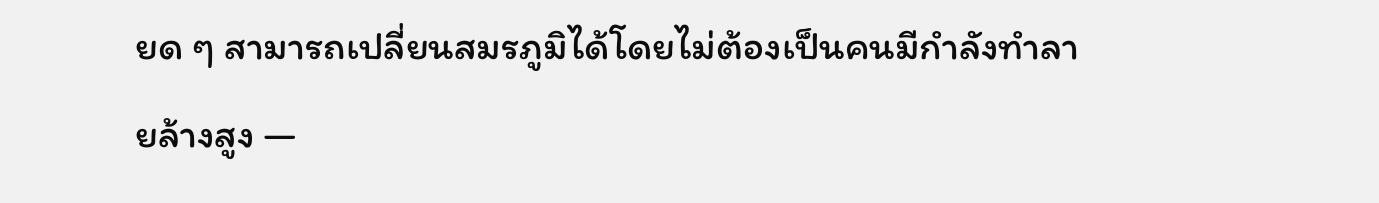ยด ๆ สามารถเปลี่ยนสมรภูมิได้โดยไม่ต้องเป็นคนมีกำลังทำลายล้างสูง —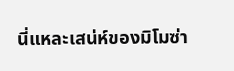นี่แหละเสน่ห์ของมิโมซ่า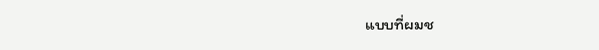แบบที่ผมช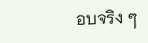อบจริง ๆ